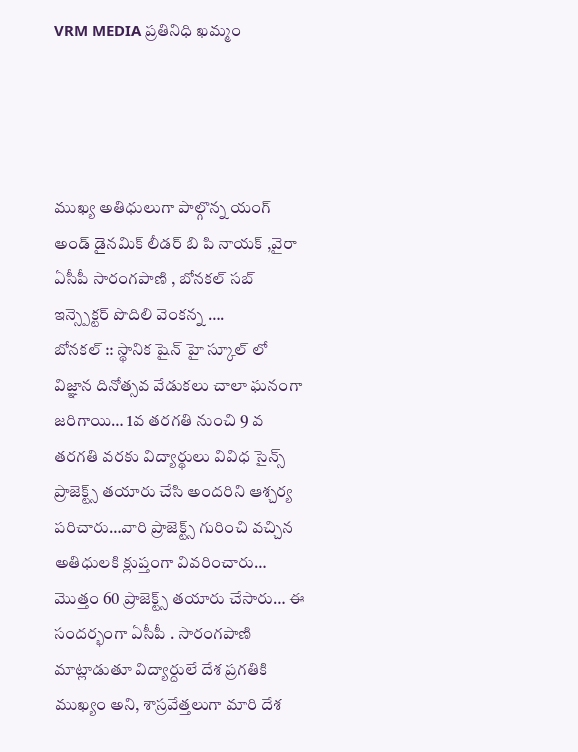VRM MEDIA ప్రతినిధి ఖమ్మం




ముఖ్య అతిధులుగా పాల్గొన్న యంగ్ అండ్ డైనమిక్ లీడర్ బి పి నాయక్ ,వైరా ఏసీపీ సారంగపాణి , బోనకల్ సబ్ ఇన్స్పెక్టర్ పొదిలి వెంకన్న ….
బోనకల్ :: స్థానిక షైన్ హై స్కూల్ లో విజ్ఞాన దినోత్సవ వేడుకలు చాలా ఘనంగా జరిగాయి… 1వ తరగతి నుంచి 9 వ తరగతి వరకు విద్యార్థులు వివిధ సైన్స్ ప్రాజెక్ట్స్ తయారు చేసి అందరిని ఆశ్చర్య పరిచారు…వారి ప్రాజెక్ట్స్ గురించి వచ్చిన అతిధులకి క్లుప్తంగా వివరించారు… మొత్తం 60 ప్రాజెక్ట్స్ తయారు చేసారు… ఈ సందర్భంగా ఏసీపీ . సారంగపాణి మాట్లాడుతూ విద్యార్దులే దేశ ప్రగతికి ముఖ్యం అని, శాస్రవేత్తలుగా మారి దేశ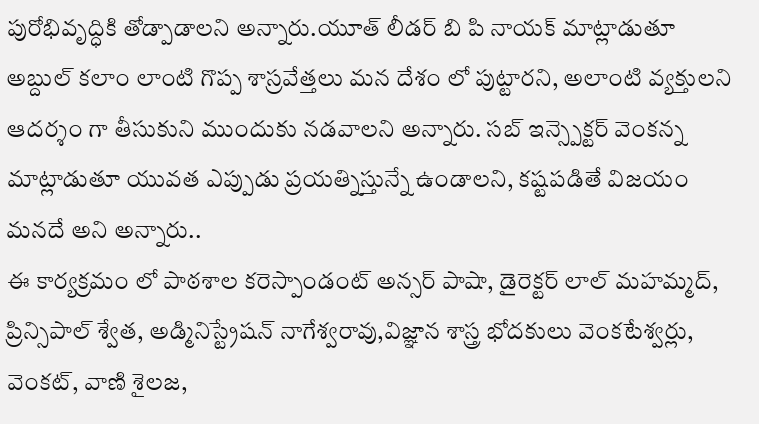పురోభివృద్ధికి తోడ్పాడాలని అన్నారు.యూత్ లీడర్ బి పి నాయక్ మాట్లాడుతూ అబ్దుల్ కలాం లాంటి గొప్ప శాస్రవేత్తలు మన దేశం లో పుట్టారని, అలాంటి వ్యక్తులని ఆదర్శం గా తీసుకుని ముందుకు నడవాలని అన్నారు. సబ్ ఇన్స్పెక్టర్ వెంకన్న మాట్లాడుతూ యువత ఎప్పుడు ప్రయత్నిస్తున్నే ఉండాలని, కష్టపడితే విజయం మనదే అని అన్నారు..
ఈ కార్యక్రమం లో పాఠశాల కరెస్పాండంట్ అన్సర్ పాషా, డైరెక్టర్ లాల్ మహమ్మద్, ప్రిన్సిపాల్ శ్వేత, అడ్మినిస్ట్రేషన్ నాగేశ్వరావు,విజ్ఞాన శాస్త్ర భోదకులు వెంకటేశ్వర్లు, వెంకట్, వాణి శైలజ,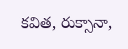కవిత, రుక్సానా,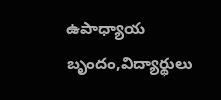ఉపాధ్యాయ బృందం,విద్యార్థులు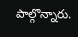పాల్గొన్నారు.